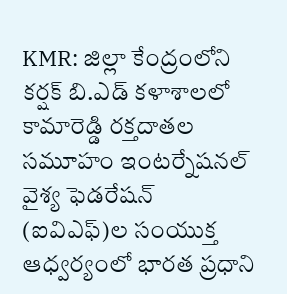KMR: జిల్లా కేంద్రంలోని కర్షక్ బి.ఎడ్ కళాశాలలో కామారెడ్డి రక్తదాతల సమూహం ఇంటర్నేషనల్ వైశ్య ఫెడరేషన్ (ఐవిఎఫ్)ల సంయుక్త ఆధ్వర్యంలో భారత ప్రధాని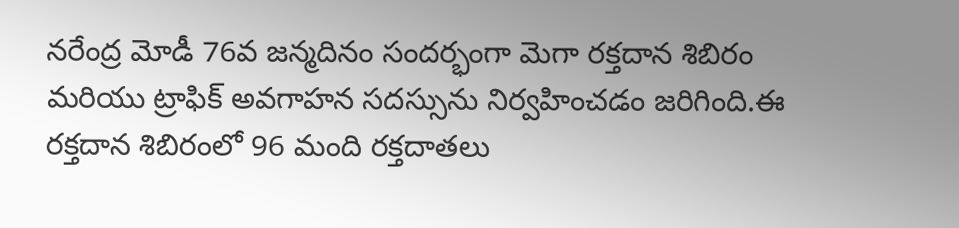నరేంద్ర మోడీ 76వ జన్మదినం సందర్భంగా మెగా రక్తదాన శిబిరం మరియు ట్రాఫిక్ అవగాహన సదస్సును నిర్వహించడం జరిగింది.ఈ రక్తదాన శిబిరంలో 96 మంది రక్తదాతలు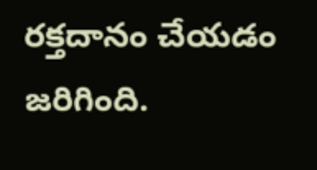రక్తదానం చేయడం జరిగింది.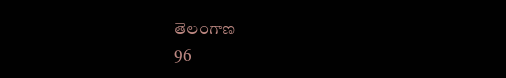తెలంగాణ
96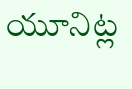యూనిట్ల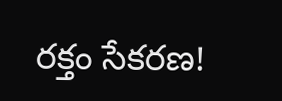రక్తం సేకరణ!